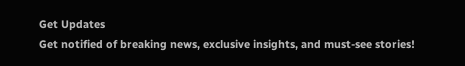Get Updates
Get notified of breaking news, exclusive insights, and must-see stories!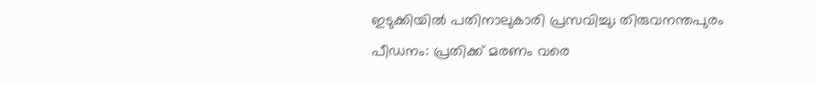ഇടുക്കിയിൽ പതിനാലുകാരി പ്രസവിച്ചു; തിരുവനന്തപുരം പീഡനം: പ്രതിക്ക് മരണം വരെ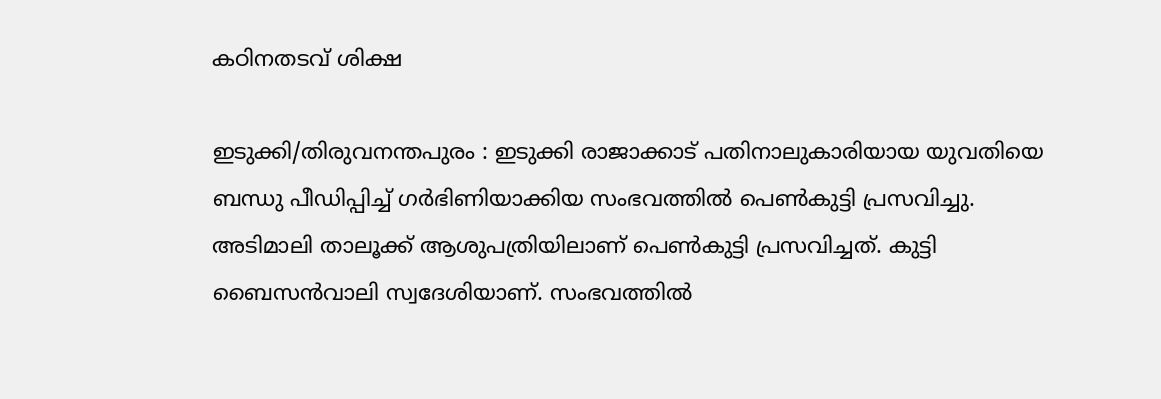കഠിനതടവ് ശിക്ഷ

ഇടുക്കി/തിരുവനന്തപുരം : ഇടുക്കി രാജാക്കാട് പതിനാലുകാരിയായ യുവതിയെ ബന്ധു പീഡിപ്പിച്ച് ഗർഭിണിയാക്കിയ സംഭവത്തിൽ പെൺകുട്ടി പ്രസവിച്ചു. അടിമാലി താലൂക്ക് ആശുപത്രിയിലാണ് പെൺകുട്ടി പ്രസവിച്ചത്. കുട്ടി ബൈസൻവാലി സ്വദേശിയാണ്. സംഭവത്തിൽ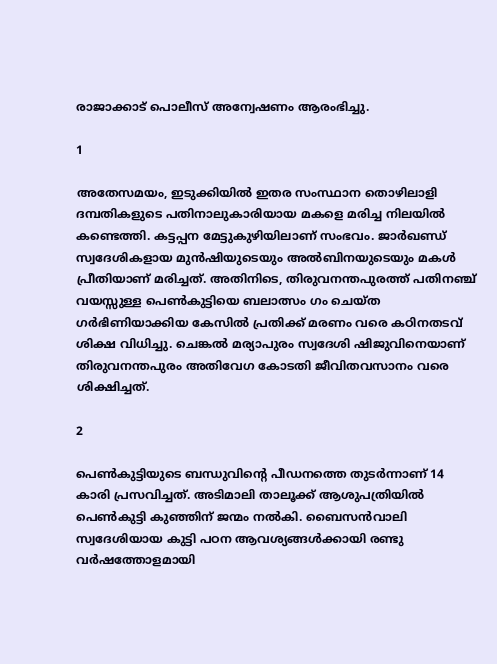രാജാക്കാട് പൊലീസ് അന്വേഷണം ആരംഭിച്ചു.

1

അതേസമയം, ഇടുക്കിയിൽ ഇതര സംസ്ഥാന തൊഴിലാളി ദമ്പതികളുടെ പതിനാലുകാരിയായ മകളെ മരിച്ച നിലയിൽ കണ്ടെത്തി. കട്ടപ്പന മേട്ടുകുഴിയിലാണ് സംഭവം. ജാർഖണ്ഡ് സ്വദേശികളായ മുൻഷിയുടെയും അൽബിനയുടെയും മകൾ പ്രീതിയാണ് മരിച്ചത്. അതിനിടെ, തിരുവനന്തപുരത്ത് പതിനഞ്ച് വയസ്സുള്ള പെൺകുട്ടിയെ ബലാത്സം ഗം ചെയ്ത ഗ‍ർഭിണിയാക്കിയ കേസിൽ പ്രതിക്ക് മരണം വരെ കഠിനതടവ് ശിക്ഷ വിധിച്ചു. ചെങ്കൽ മര്യാപുരം സ്വദേശി ഷിജുവിനെയാണ് തിരുവനന്തപുരം അതിവേഗ കോടതി ജീവിതവസാനം വരെ ശിക്ഷിച്ചത്.

2

പെൺകുട്ടിയുടെ ബന്ധുവിൻ്റെ പീഡനത്തെ തുടർന്നാണ് 14 കാരി പ്രസവിച്ചത്. അടിമാലി താലൂക്ക് ആശുപത്രിയിൽ പെൺകുട്ടി കുഞ്ഞിന് ജന്മം നൽകി. ബൈസൻവാലി സ്വദേശിയായ കുട്ടി പഠന ആവശ്യങ്ങൾക്കായി രണ്ടു വർഷത്തോളമായി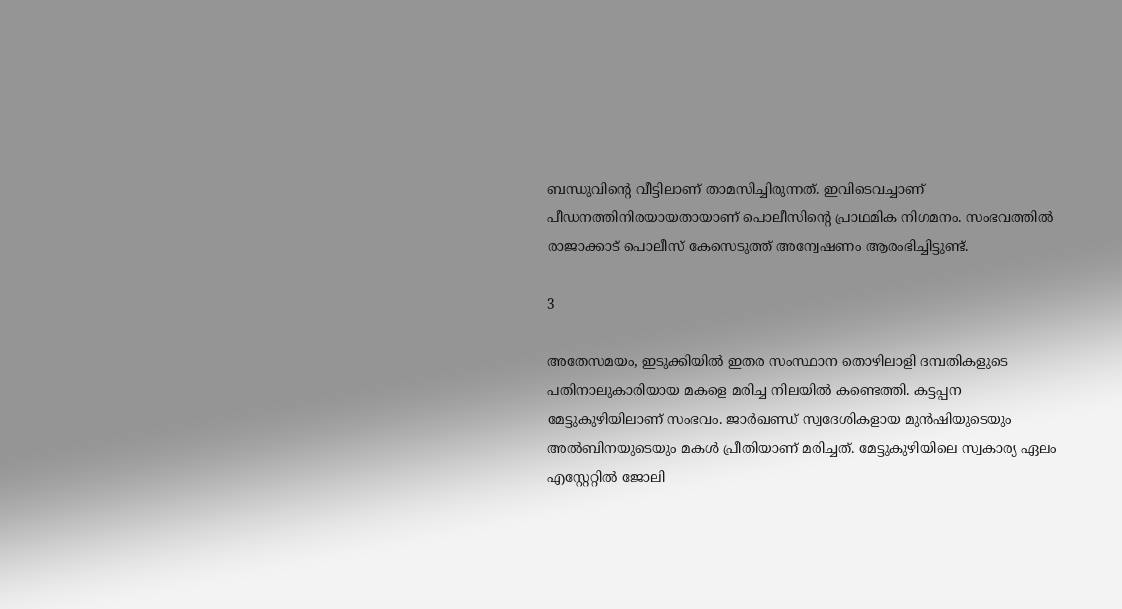ബന്ധുവിന്റെ വീട്ടിലാണ് താമസിച്ചിരുന്നത്. ഇവിടെവച്ചാണ് പീഡനത്തിനിരയായതായാണ് പൊലീസിൻ്റെ പ്രാഥമിക നിഗമനം. സംഭവത്തിൽ രാജാക്കാട് പൊലീസ് കേസെടുത്ത് അന്വേഷണം ആരംഭിച്ചിട്ടുണ്ട്.

3

അതേസമയം, ഇടുക്കിയിൽ ഇതര സംസ്ഥാന തൊഴിലാളി ദമ്പതികളുടെ പതിനാലുകാരിയായ മകളെ മരിച്ച നിലയിൽ കണ്ടെത്തി. കട്ടപ്പന മേട്ടുകുഴിയിലാണ് സംഭവം. ജാർഖണ്ഡ് സ്വദേശികളായ മുൻഷിയുടെയും അൽബിനയുടെയും മകൾ പ്രീതിയാണ് മരിച്ചത്. മേട്ടുകുഴിയിലെ സ്വകാര്യ ഏലം എസ്റ്റേറ്റിൽ ജോലി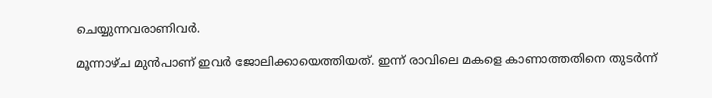ചെയ്യുന്നവരാണിവർ.

മൂന്നാഴ്ച മുൻപാണ് ഇവർ ജോലിക്കായെത്തിയത്. ഇന്ന് രാവിലെ മകളെ കാണാത്തതിനെ തുടർന്ന്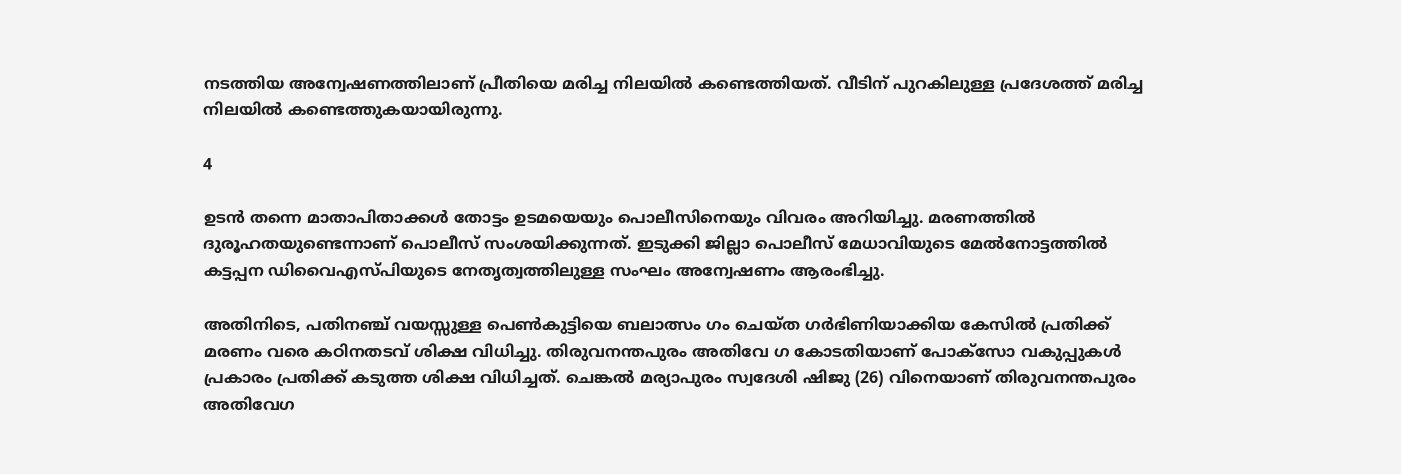നടത്തിയ അന്വേഷണത്തിലാണ് പ്രീതിയെ മരിച്ച നിലയിൽ കണ്ടെത്തിയത്. വീടിന് പുറകിലുള്ള പ്രദേശത്ത് മരിച്ച നിലയിൽ കണ്ടെത്തുകയായിരുന്നു.

4

ഉടൻ തന്നെ മാതാപിതാക്കൾ തോട്ടം ഉടമയെയും പൊലീസിനെയും വിവരം അറിയിച്ചു. മരണത്തിൽ ദുരൂഹതയുണ്ടെന്നാണ് പൊലീസ് സംശയിക്കുന്നത്. ഇടുക്കി ജില്ലാ പൊലീസ് മേധാവിയുടെ മേൽനോട്ടത്തിൽ കട്ടപ്പന ഡിവൈഎസ്പിയുടെ നേതൃത്വത്തിലുള്ള സംഘം അന്വേഷണം ആരംഭിച്ചു.

അതിനിടെ, പതിനഞ്ച് വയസ്സുള്ള പെൺകുട്ടിയെ ബലാത്സം ഗം ചെയ്ത ഗ‍ർഭിണിയാക്കിയ കേസിൽ പ്രതിക്ക് മരണം വരെ കഠിനതടവ് ശിക്ഷ വിധിച്ചു. തിരുവനന്തപുരം അതിവേ ഗ കോടതിയാണ് പോക്സോ വകുപ്പുകൾ പ്രകാരം പ്രതിക്ക് കടുത്ത ശിക്ഷ വിധിച്ചത്. ചെങ്കൽ മര്യാപുരം സ്വദേശി ഷിജു (26) വിനെയാണ് തിരുവനന്തപുരം അതിവേഗ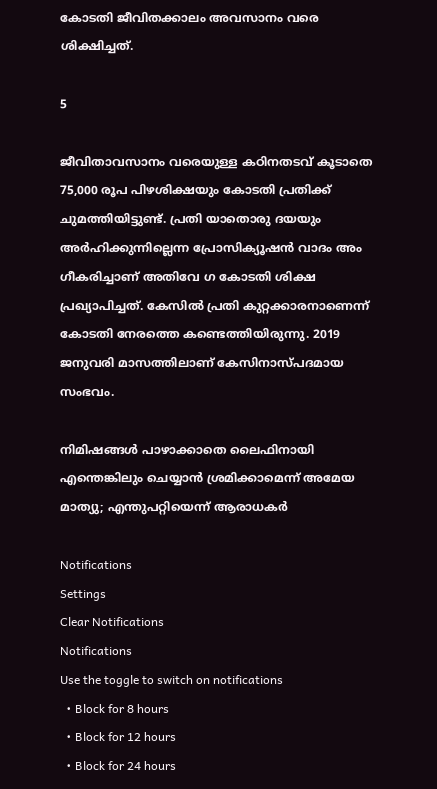കോടതി ജീവിതക്കാലം അവസാനം വരെ ശിക്ഷിച്ചത്.

5

ജീവിതാവസാനം വരെയുള്ള കഠിനതടവ് കൂടാതെ 75,000 രൂപ പിഴശിക്ഷയും കോടതി പ്രതിക്ക് ചുമത്തിയിട്ടുണ്ട്. പ്രതി യാതൊരു ദയയും അ‍ർഹിക്കുന്നില്ലെന്ന പ്രോസിക്യൂഷൻ വാദം അം ഗീകരിച്ചാണ് അതിവേ ഗ കോടതി ശിക്ഷ പ്രഖ്യാപിച്ചത്. കേസിൽ പ്രതി കുറ്റക്കാരനാണെന്ന് കോടതി നേരത്തെ കണ്ടെത്തിയിരുന്നു. 2019 ജനുവരി മാസത്തിലാണ് കേസിനാസ്പദമായ സംഭവം.

നിമിഷങ്ങള്‍ പാഴാക്കാതെ ലൈഫിനായി എന്തെങ്കിലും ചെയ്യാന്‍ ശ്രമിക്കാമെന്ന് അമേയ മാത്യു; എന്തുപറ്റിയെന്ന് ആരാധകര്‍

Notifications
Settings
Clear Notifications
Notifications
Use the toggle to switch on notifications
  • Block for 8 hours
  • Block for 12 hours
  • Block for 24 hours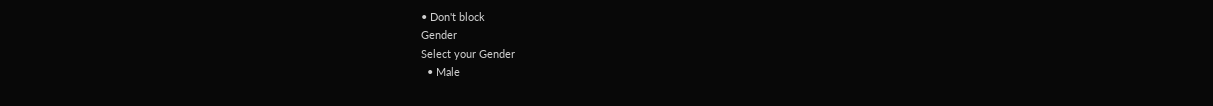• Don't block
Gender
Select your Gender
  • Male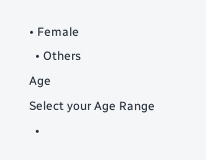• Female
  • Others
Age
Select your Age Range
  •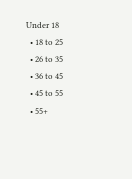Under 18
  • 18 to 25
  • 26 to 35
  • 36 to 45
  • 45 to 55
  • 55+